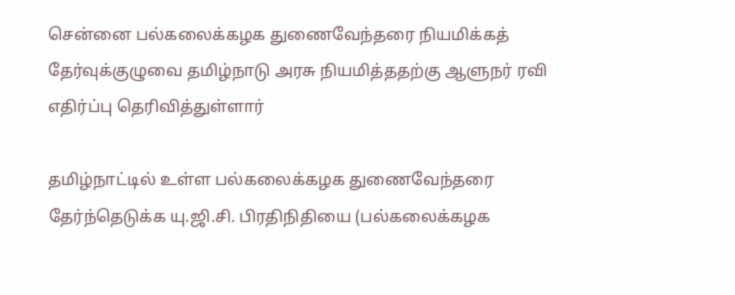சென்னை பல்கலைக்கழக துணைவேந்தரை நியமிக்கத் தேர்வுக்குழுவை தமிழ்நாடு அரசு நியமித்ததற்கு ஆளுநர் ரவி எதிர்ப்பு தெரிவித்துள்ளார்

தமிழ்நாட்டில் உள்ள பல்கலைக்கழக துணைவேந்தரை தேர்ந்தெடுக்க யு.ஜி.சி. பிரதிநிதியை (பல்கலைக்கழக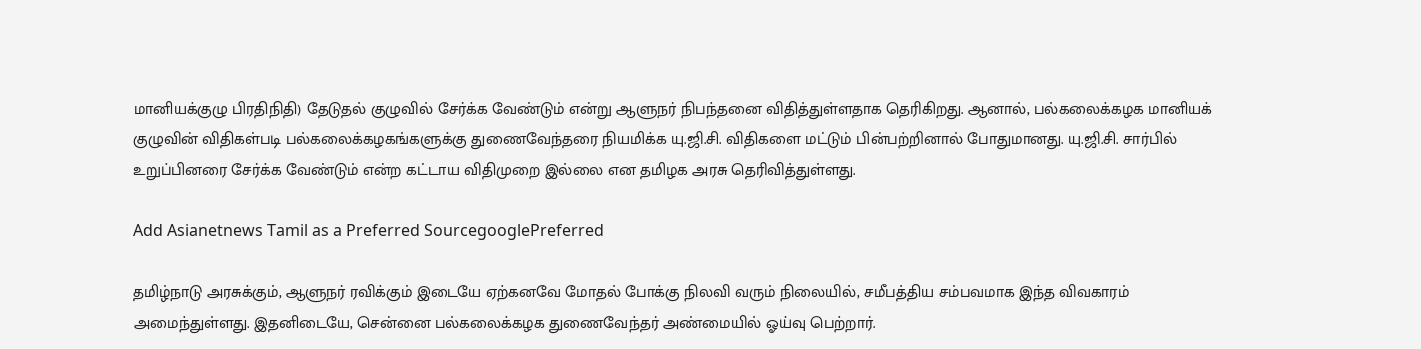மானியக்குழு பிரதிநிதி) தேடுதல் குழுவில் சேர்க்க வேண்டும் என்று ஆளுநர் நிபந்தனை விதித்துள்ளதாக தெரிகிறது. ஆனால், பல்கலைக்கழக மானியக் குழுவின் விதிகள்படி பல்கலைக்கழகங்களுக்கு துணைவேந்தரை நியமிக்க யு.ஜி.சி. விதிகளை மட்டும் பின்பற்றினால் போதுமானது. யு.ஜி.சி. சார்பில் உறுப்பினரை சேர்க்க வேண்டும் என்ற கட்டாய விதிமுறை இல்லை என தமிழக அரசு தெரிவித்துள்ளது.

Add Asianetnews Tamil as a Preferred SourcegooglePreferred

தமிழ்நாடு அரசுக்கும், ஆளுநர் ரவிக்கும் இடையே ஏற்கனவே மோதல் போக்கு நிலவி வரும் நிலையில், சமீபத்திய சம்பவமாக இந்த விவகாரம் அமைந்துள்ளது. இதனிடையே, சென்னை பல்கலைக்கழக துணைவேந்தர் அண்மையில் ஓய்வு பெற்றார்.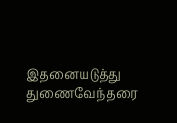இதனையடுத்து துணைவேந்தரை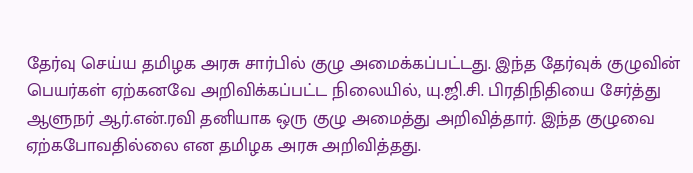தேர்வு செய்ய தமிழக அரசு சார்பில் குழு அமைக்கப்பட்டது. இந்த தேர்வுக் குழுவின் பெயர்கள் ஏற்கனவே அறிவிக்கப்பட்ட நிலையில், யு.ஜி.சி. பிரதிநிதியை சேர்த்து ஆளுநர் ஆர்.என்.ரவி தனியாக ஒரு குழு அமைத்து அறிவித்தார். இந்த குழுவை ஏற்கபோவதில்லை என தமிழக அரசு அறிவித்தது.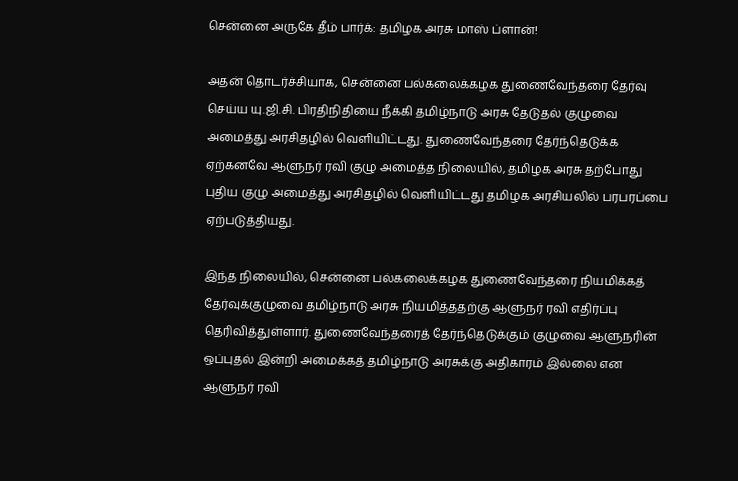சென்னை அருகே தீம் பார்க்: தமிழக அரசு மாஸ் ப்ளான்!

அதன் தொடர்ச்சியாக, சென்னை பல்கலைக்கழக துணைவேந்தரை தேர்வு செய்ய யு.ஜி.சி. பிரதிநிதியை நீக்கி தமிழ்நாடு அரசு தேடுதல் குழுவை அமைத்து அரசிதழில் வெளியிட்டது. துணைவேந்தரை தேர்ந்தெடுக்க ஏற்கனவே ஆளுநர் ரவி குழு அமைத்த நிலையில், தமிழக அரசு தற்போது புதிய குழு அமைத்து அரசிதழில் வெளியிட்டது தமிழக அரசியலில் பரபரப்பை ஏற்படுத்தியது.

இந்த நிலையில், சென்னை பல்கலைக்கழக துணைவேந்தரை நியமிக்கத் தேர்வுக்குழுவை தமிழ்நாடு அரசு நியமித்ததற்கு ஆளுநர் ரவி எதிர்ப்பு தெரிவித்துள்ளார். துணைவேந்தரைத் தேர்ந்தெடுக்கும் குழுவை ஆளுநரின் ஒப்புதல் இன்றி அமைக்கத் தமிழ்நாடு அரசுக்கு அதிகாரம் இல்லை என ஆளுநர் ரவி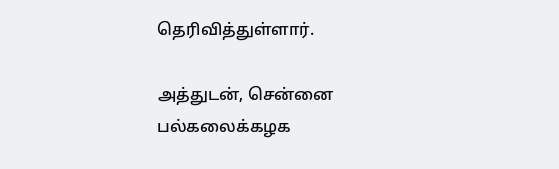தெரிவித்துள்ளார்.

அத்துடன், சென்னை பல்கலைக்கழக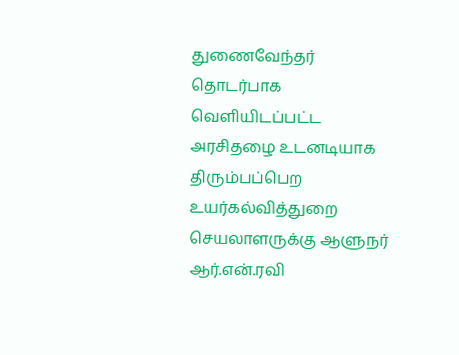துணைவேந்தர் தொடர்பாக வெளியிடப்பட்ட அரசிதழை உடனடியாக திரும்பப்பெற உயர்கல்வித்துறை செயலாளருக்கு ஆளுநர் ஆர்.என்.ரவி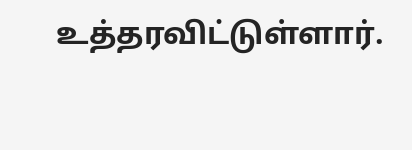உத்தரவிட்டுள்ளார்.